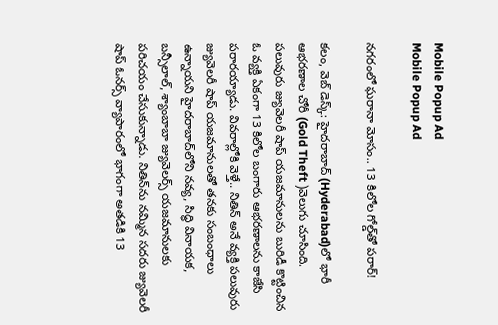Mobile Popup Ad
Mobile Popup Ad

న‌గ‌రంలో ఘ‌రానా మోసం.. 13 కిలోల గోల్డ్‌తో ప‌రార్!

క‌లం, వెబ్ డెస్క్: హైద‌రాబాద్‌ (Hyderabad)లో భారీ ఆభ‌ర‌ణాల చోరీ (Gold Theft )వెలుగు చూసింది. పలువురు జ్యువెల‌రీ షాప్ య‌జ‌మానుల‌ను బురిడీ కొట్టించిన ఓ వ్య‌క్తి ఏకంగా 13 కిలోల బంగారు ఆభ‌ర‌ణాల‌ను కాజేసి ప‌రార‌య్యాడు. వివ‌రాల్లోకి వెళ్తే.. నితిన్ అనే వ్య‌క్తి ప‌లువురు జ్యువెల‌రీ షాప్ య‌జ‌మానుల‌తో త‌న‌కు సంబంధాలు ఉన్నాయ‌ని హైద‌రాబాద్‌లోని నవ్య, సిద్ధి వినాయక, బన్సీలాల్, శ్యాంబాబా జ్యువెలర్స్ య‌జ‌మానుల‌కు ప‌రిచ‌యం చేసుకున్నాడు. నితిన్‌ను న‌మ్మిన స‌ద‌రు జ్యువెల‌రీ షాప్ ఓన‌ర్స్ వ్యాపారంలో భాగంగా అత‌డికి 13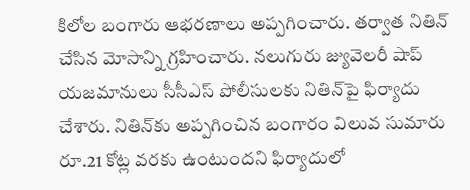కిలోల బంగారు ఆభ‌ర‌ణాలు అప్ప‌గించారు. త‌ర్వాత నితిన్ చేసిన మోసాన్ని గ్ర‌హించారు. న‌లుగురు జ్యువెల‌రీ షాప్ య‌జ‌మానులు సీసీఎస్ పోలీసులకు నితిన్‌పై ఫిర్యాదు చేశారు. నితిన్‌కు అప్ప‌గించిన బంగారం విలువ సుమారు రూ.21 కోట్ల వ‌ర‌కు ఉంటుంద‌ని ఫిర్యాదులో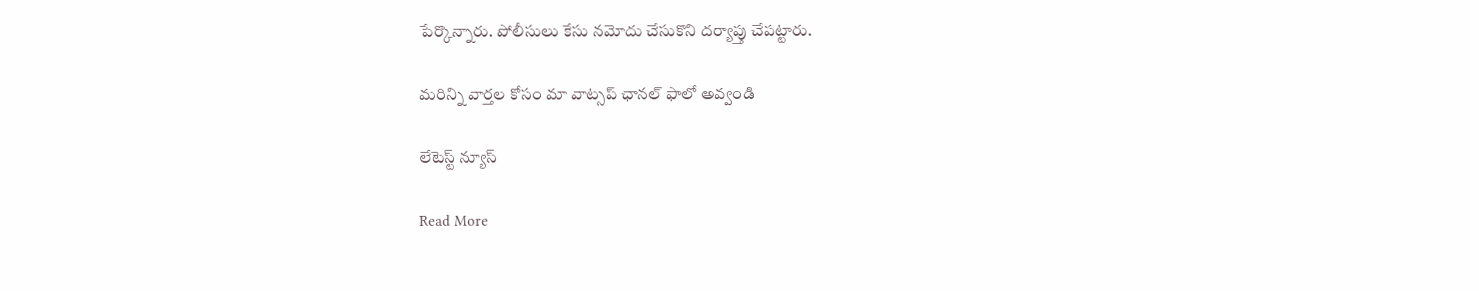పేర్కొన్నారు. పోలీసులు కేసు న‌మోదు చేసుకొని ద‌ర్యాప్తు చేప‌ట్టారు.

మ‌రిన్ని వార్త‌ల కోసం మా వాట్స‌ప్ ఛాన‌ల్ ఫాలో అవ్వండి

లేటెస్ట్ న్యూస్‌

Read More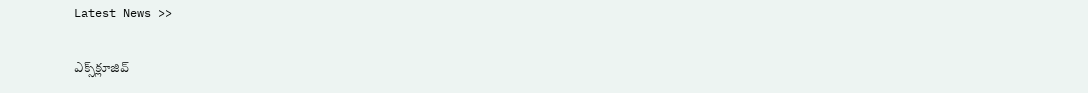Latest News >>

ఎక్స్‌క్లూజివ్‌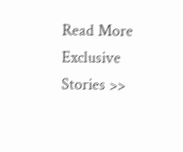Read More Exclusive Stories >>